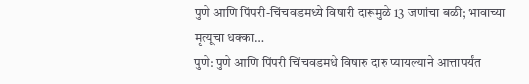पुणे आणि पिंपरी-चिंचवडमध्ये विषारी दारूमुळे 13 जणांचा बळी; भावाच्या मृत्यूचा धक्का…
पुणे: पुणे आणि पिंपरी चिंचवडमधे विषारु दारु प्यायल्याने आत्तापर्यंत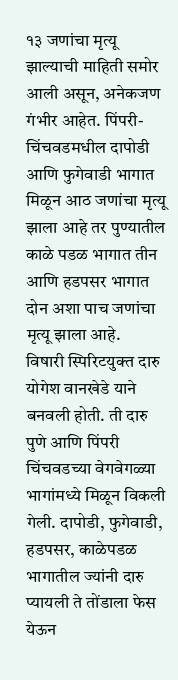१३ जणांचा मृत्यू झाल्याची माहिती समोर आली असून, अनेकजण गंभीर आहेत. पिंपरी-चिंचवडमधील दापोडी आणि फुगेवाडी भागात मिळून आठ जणांचा मृत्यू झाला आहे तर पुण्यातील काळे पडळ भागात तीन आणि हडपसर भागात दोन अशा पाच जणांचा मृत्यू झाला आहे.
विषारी स्पिरिटयुक्त दारु योगेश वानखेडे याने बनवली होती. ती दारु पुणे आणि पिंपरी चिंचवडच्या वेगवेगळ्या भागांमध्ये मिळून विकली गेली. दापोडी, फुगेवाडी, हडपसर, काळेपडळ भागातील ज्यांनी दारु प्यायली ते तोंडाला फेस येऊन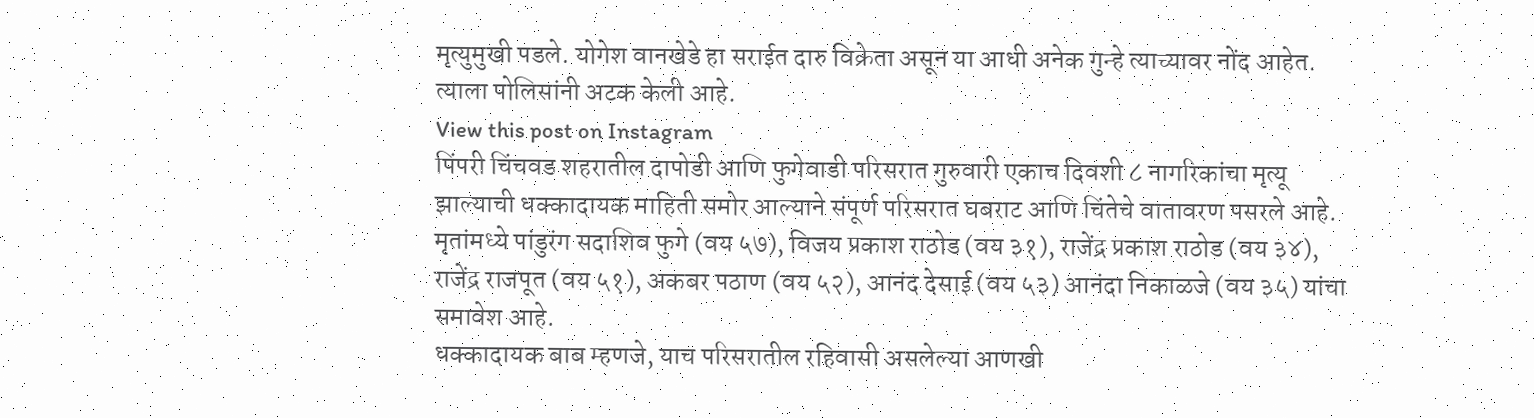मृत्युमुखी पडले. योगेश वानखेडे हा सराईत दारु विक्रेता असून या आधी अनेक गुन्हे त्याच्यावर नोंद आहेत. त्याला पोलिसांनी अटक केली आहे.
View this post on Instagram
पिंपरी चिंचवड शहरातील दापोडी आणि फुगेवाडी परिसरात गुरुवारी एकाच दिवशी ८ नागरिकांचा मृत्यू झाल्याची धक्कादायक माहिती समोर आल्याने संपूर्ण परिसरात घबराट आणि चिंतेचे वातावरण पसरले आहे. मृतांमध्ये पांडुरंग सदाशिव फुगे (वय ५७), विजय प्रकाश राठोड (वय ३१), राजेंद्र प्रकाश राठोड (वय ३४), राजेंद्र राजपूत (वय ५१), अकबर पठाण (वय ५२), आनंद देसाई (वय ५३) आनंदा निकाळजे (वय ३५) यांचा समावेश आहे.
धक्कादायक बाब म्हणजे, याच परिसरातील रहिवासी असलेल्या आणखी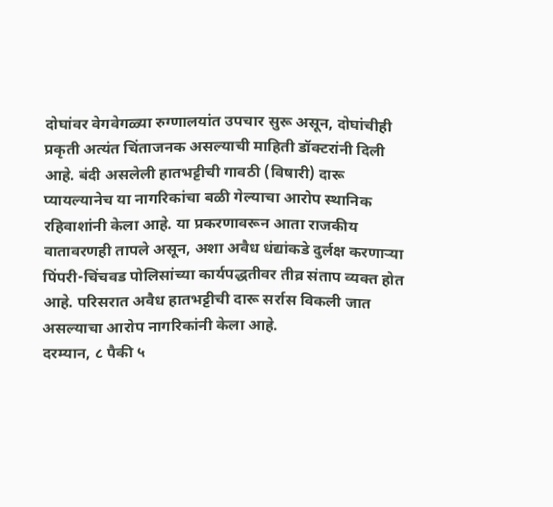दोघांवर वेगवेगळ्या रुग्णालयांत उपचार सुरू असून, दोघांचीही प्रकृती अत्यंत चिंताजनक असल्याची माहिती डॉक्टरांनी दिली आहे. बंदी असलेली हातभट्टीची गावठी (विषारी) दारू प्यायल्यानेच या नागरिकांचा बळी गेल्याचा आरोप स्थानिक रहिवाशांनी केला आहे. या प्रकरणावरून आता राजकीय वातावरणही तापले असून, अशा अवैध धंद्यांकडे दुर्लक्ष करणाऱ्या पिंपरी-चिंचवड पोलिसांच्या कार्यपद्धतीवर तीव्र संताप व्यक्त होत आहे. परिसरात अवैध हातभट्टीची दारू सर्रास विकली जात असल्याचा आरोप नागरिकांनी केला आहे.
दरम्यान, ८ पैकी ५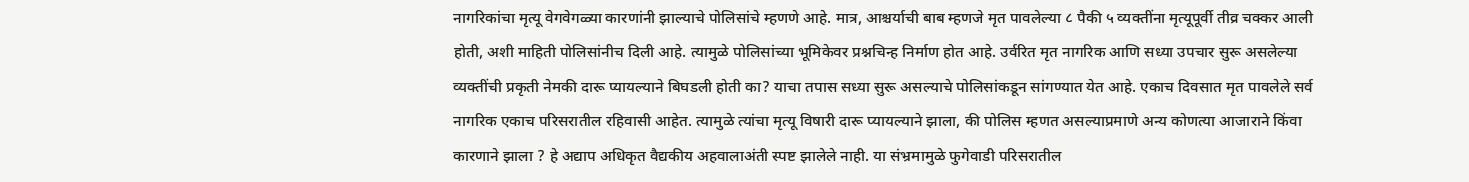नागरिकांचा मृत्यू वेगवेगळ्या कारणांनी झाल्याचे पोलिसांचे म्हणणे आहे. मात्र, आश्चर्याची बाब म्हणजे मृत पावलेल्या ८ पैकी ५ व्यक्तींना मृत्यूपूर्वी तीव्र चक्कर आली होती, अशी माहिती पोलिसांनीच दिली आहे. त्यामुळे पोलिसांच्या भूमिकेवर प्रश्नचिन्ह निर्माण होत आहे. उर्वरित मृत नागरिक आणि सध्या उपचार सुरू असलेल्या व्यक्तींची प्रकृती नेमकी दारू प्यायल्याने बिघडली होती का? याचा तपास सध्या सुरू असल्याचे पोलिसांकडून सांगण्यात येत आहे. एकाच दिवसात मृत पावलेले सर्व नागरिक एकाच परिसरातील रहिवासी आहेत. त्यामुळे त्यांचा मृत्यू विषारी दारू प्यायल्याने झाला, की पोलिस म्हणत असल्याप्रमाणे अन्य कोणत्या आजाराने किंवा कारणाने झाला ? हे अद्याप अधिकृत वैद्यकीय अहवालाअंती स्पष्ट झालेले नाही. या संभ्रमामुळे फुगेवाडी परिसरातील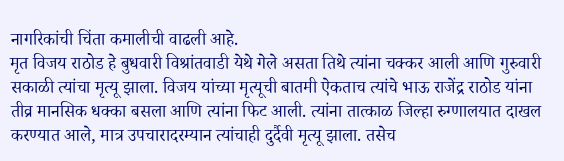नागरिकांची चिंता कमालीची वाढली आहे.
मृत विजय राठोड हे बुधवारी विश्रांतवाडी येथे गेले असता तिथे त्यांना चक्कर आली आणि गुरुवारी सकाळी त्यांचा मृत्यू झाला. विजय यांच्या मृत्यूची बातमी ऐकताच त्यांचे भाऊ राजेंद्र राठोड यांना तीव्र मानसिक धक्का बसला आणि त्यांना फिट आली. त्यांना तात्काळ जिल्हा रुग्णालयात दाखल करण्यात आले, मात्र उपचारादरम्यान त्यांचाही दुर्दैवी मृत्यू झाला. तसेच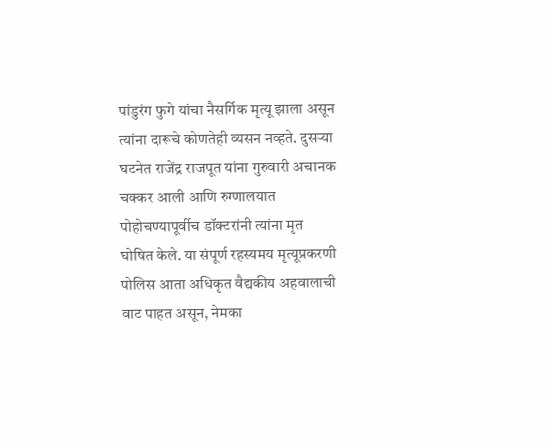पांडुरंग फुगे यांचा नैसर्गिक मृत्यू झाला असून त्यांना दारूचे कोणतेही व्यसन नव्हते. दुसऱ्या घटनेत राजेंद्र राजपूत यांना गुरुवारी अचानक चक्कर आली आणि रुग्णालयात पोहोचण्यापूर्वीच डॉक्टरांनी त्यांना मृत घोषित केले. या संपूर्ण रहस्यमय मृत्यूप्रकरणी पोलिस आता अधिकृत वैद्यकीय अहवालाची वाट पाहत असून, नेमका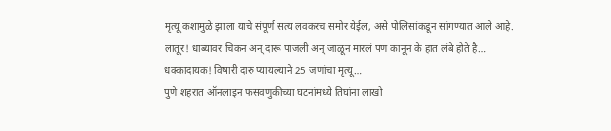मृत्यू कशामुळे झाला याचे संपूर्ण सत्य लवकरच समोर येईल, असे पोलिसांकडून सांगण्यात आले आहे.
लातूर! धाब्यावर चिकन अन् दारू पाजली अन् जाळून मारलं पण कानून के हात लंबे होते है…
धक्कादायक! विषारी दारु प्यायल्याने 25 जणांचा मृत्यू…
पुणे शहरात ऑनलाइन फसवणुकीच्या घटनांमध्ये तिघांना लाखो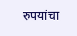रुपयांचा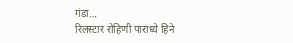गंडा…
रिलस्टार रोहिणी पाराध्ये हिने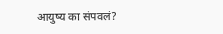आयुष्य का संपवलं?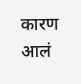कारण आलं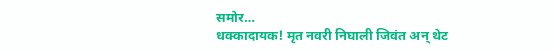समोर…
धक्कादायक! मृत नवरी निघाली जिवंत अन् थेट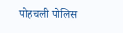पोहचली पोलिस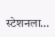स्टेशनला…